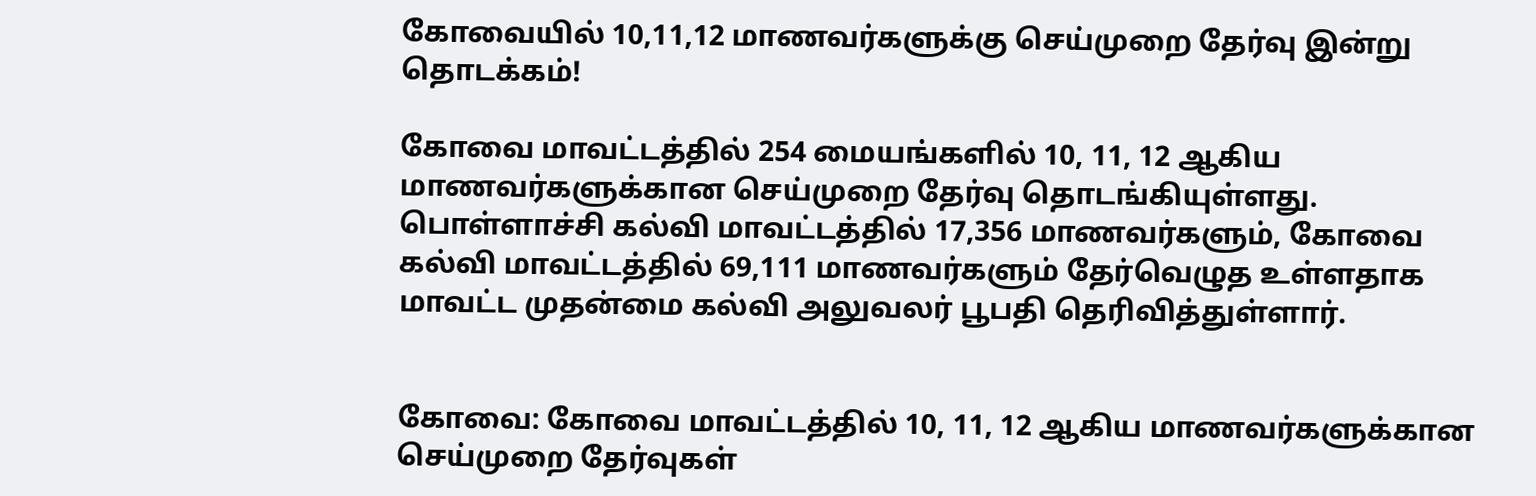கோவையில் 10,11,12 மாணவர்களுக்கு செய்முறை தேர்வு இன்று தொடக்கம்!

கோவை மாவட்டத்தில் 254 மையங்களில் 10, 11, 12 ஆகிய மாணவர்களுக்கான செய்முறை தேர்வு தொடங்கியுள்ளது. பொள்ளாச்சி கல்வி மாவட்டத்தில் 17,356 மாணவர்களும், கோவை கல்வி மாவட்டத்தில் 69,111 மாணவர்களும் தேர்வெழுத உள்ளதாக மாவட்ட முதன்மை கல்வி அலுவலர் பூபதி தெரிவித்துள்ளார்.


கோவை: கோவை மாவட்டத்தில் 10, 11, 12 ஆகிய மாணவர்களுக்கான செய்முறை தேர்வுகள்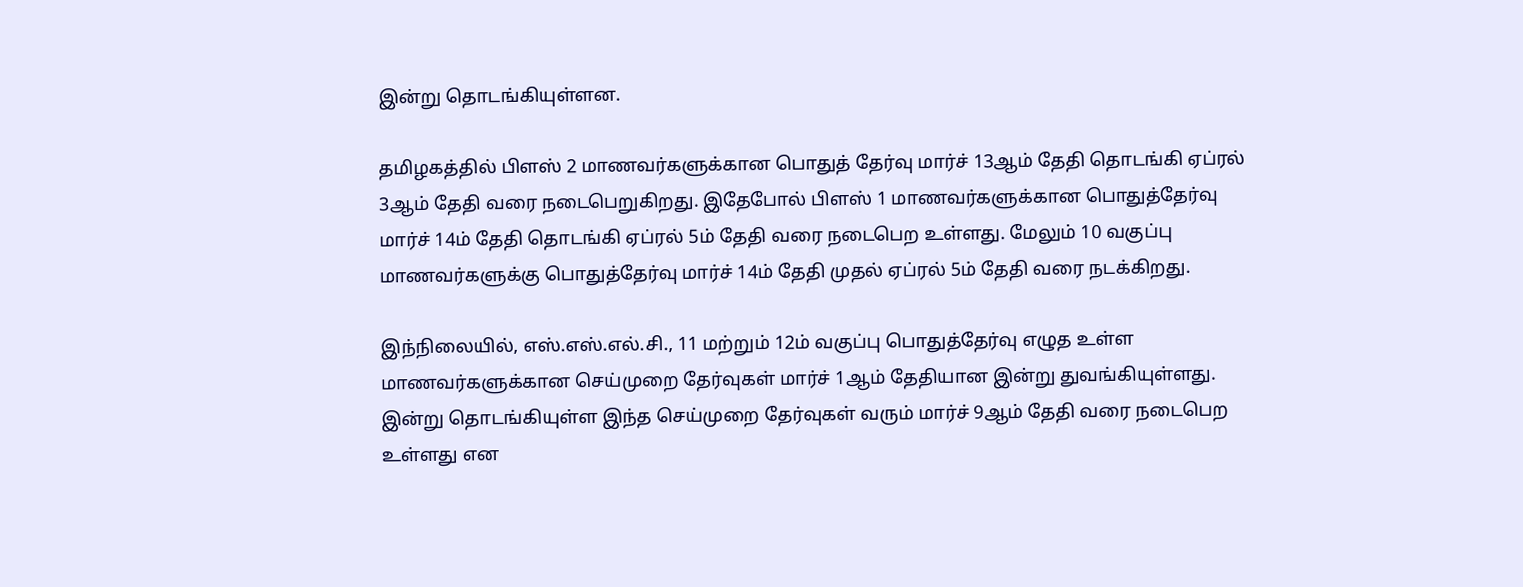இன்று தொடங்கியுள்ளன.

தமிழகத்தில் பிளஸ் 2 மாணவர்களுக்கான பொதுத் தேர்வு மார்ச் 13ஆம் தேதி தொடங்கி ஏப்ரல் 3ஆம் தேதி வரை நடைபெறுகிறது. இதேபோல் பிளஸ் 1 மாணவர்களுக்கான பொதுத்தேர்வு மார்ச் 14ம் தேதி தொடங்கி ஏப்ரல் 5ம் தேதி வரை நடைபெற உள்ளது. மேலும் 10 வகுப்பு மாணவர்களுக்கு பொதுத்தேர்வு மார்ச் 14ம் தேதி முதல் ஏப்ரல் 5ம் தேதி வரை நடக்கிறது.

இந்நிலையில், எஸ்.எஸ்.எல்.சி., 11 மற்றும் 12ம் வகுப்பு பொதுத்தேர்வு எழுத உள்ள மாணவர்களுக்கான செய்முறை தேர்வுகள் மார்ச் 1ஆம் தேதியான இன்று துவங்கியுள்ளது. இன்று தொடங்கியுள்ள இந்த செய்முறை தேர்வுகள் வரும் மார்ச் 9ஆம் தேதி வரை நடைபெற உள்ளது என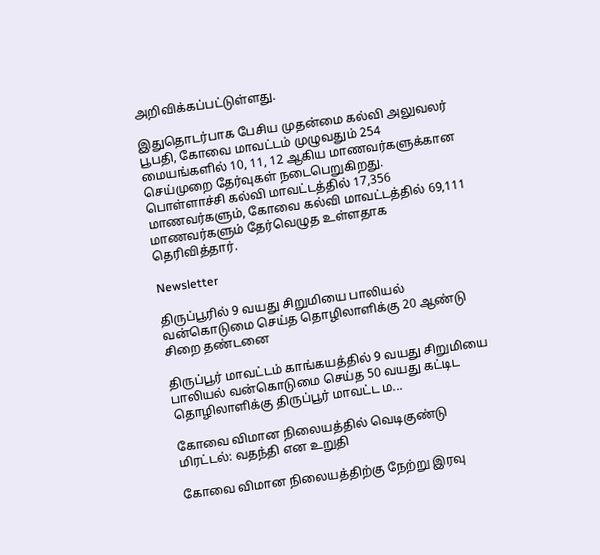அறிவிக்கப்பட்டுள்ளது.

இதுதொடர்பாக பேசிய முதன்மை கல்வி அலுவலர் பூபதி, கோவை மாவட்டம் முழுவதும் 254 மையங்களில் 10, 11, 12 ஆகிய மாணவர்களுக்கான செய்முறை தேர்வுகள் நடைபெறுகிறது. பொள்ளாச்சி கல்வி மாவட்டத்தில் 17,356 மாணவர்களும், கோவை கல்வி மாவட்டத்தில் 69,111 மாணவர்களும் தேர்வெழுத உள்ளதாக தெரிவித்தார்.

Newsletter

திருப்பூரில் 9 வயது சிறுமியை பாலியல் வன்கொடுமை செய்த தொழிலாளிக்கு 20 ஆண்டு சிறை தண்டனை

திருப்பூர் மாவட்டம் காங்கயத்தில் 9 வயது சிறுமியை பாலியல் வன்கொடுமை செய்த 50 வயது கட்டிட தொழிலாளிக்கு திருப்பூர் மாவட்ட ம...

கோவை விமான நிலையத்தில் வெடிகுண்டு மிரட்டல்: வதந்தி என உறுதி

கோவை விமான நிலையத்திற்கு நேற்று இரவு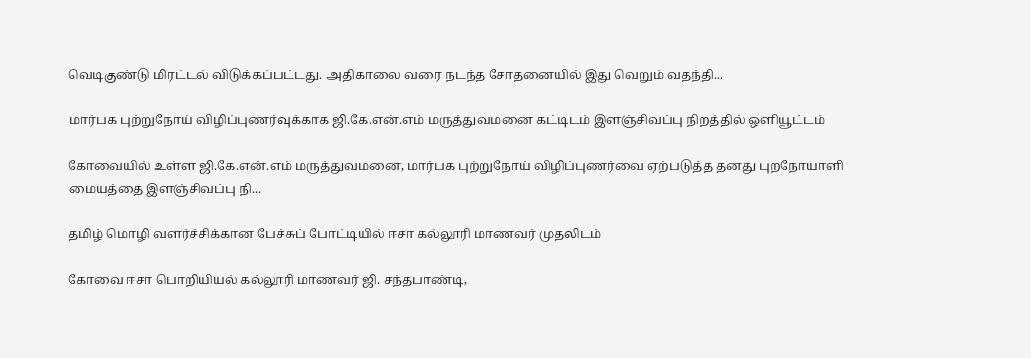வெடிகுண்டு மிரட்டல் விடுக்கப்பட்டது. அதிகாலை வரை நடந்த சோதனையில் இது வெறும் வதந்தி...

மார்பக புற்றுநோய் விழிப்புணர்வுக்காக ஜி.கே.என்.எம் மருத்துவமனை கட்டிடம் இளஞ்சிவப்பு நிறத்தில் ஒளியூட்டம்

கோவையில் உள்ள ஜி.கே.என்.எம் மருத்துவமனை, மார்பக புற்றுநோய் விழிப்புணர்வை ஏற்படுத்த தனது புறநோயாளி மையத்தை இளஞ்சிவப்பு நி...

தமிழ் மொழி வளர்ச்சிக்கான பேச்சுப் போட்டியில் ஈசா கல்லூரி மாணவர் முதலிடம்

கோவை ஈசா பொறியியல் கல்லூரி மாணவர் ஜி. சந்தபாண்டி,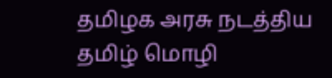தமிழக அரசு நடத்திய தமிழ் மொழி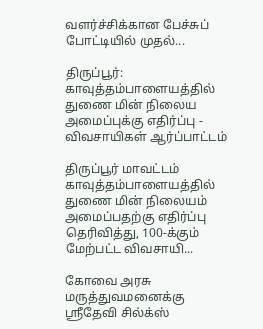வளர்ச்சிக்கான பேச்சுப் போட்டியில் முதல்...

திருப்பூர்: காவுத்தம்பாளையத்தில் துணை மின் நிலைய அமைப்புக்கு எதிர்ப்பு - விவசாயிகள் ஆர்ப்பாட்டம்

திருப்பூர் மாவட்டம் காவுத்தம்பாளையத்தில் துணை மின் நிலையம் அமைப்பதற்கு எதிர்ப்பு தெரிவித்து, 100-க்கும் மேற்பட்ட விவசாயி...

கோவை அரசு மருத்துவமனைக்கு ஸ்ரீதேவி சில்க்ஸ்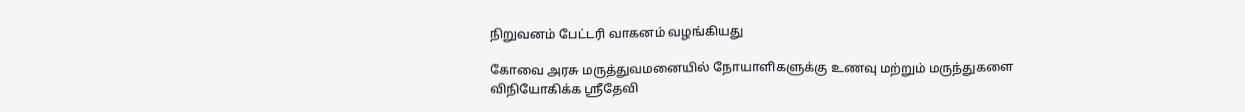நிறுவனம் பேட்டரி வாகனம் வழங்கியது

கோவை அரசு மருத்துவமனையில் நோயாளிகளுக்கு உணவு மற்றும் மருந்துகளை விநியோகிக்க ஸ்ரீதேவி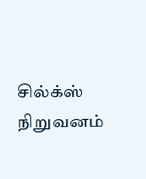சில்க்ஸ் நிறுவனம்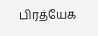பிரத்யேக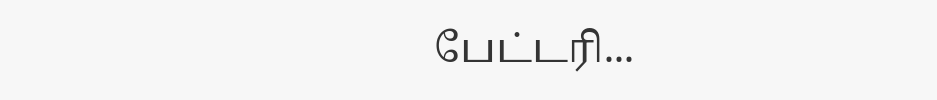பேட்டரி...